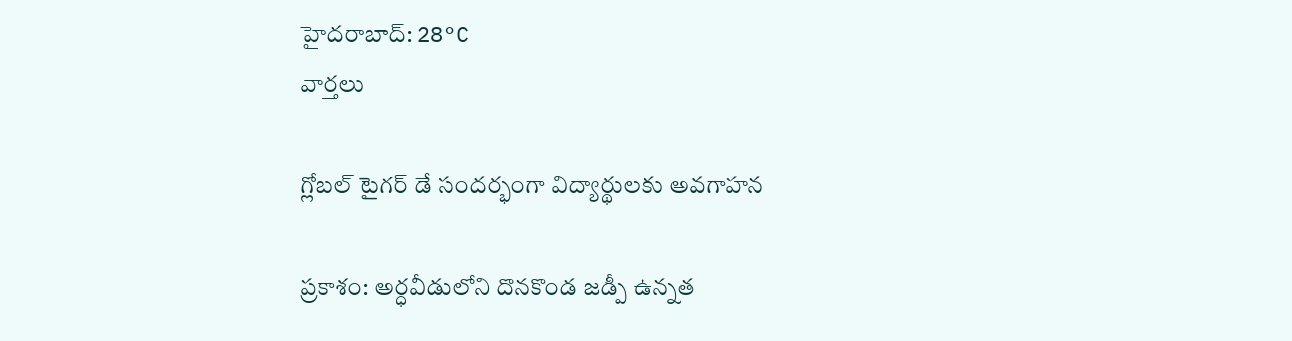హైదరాబాద్: 28°C
వార్తలు

గ్లోబల్ టైగర్ డే సందర్భంగా విద్యార్థులకు అవగాహన

ప్రకాశం: అర్ధవీడులోని దొనకొండ జడ్పీ ఉన్నత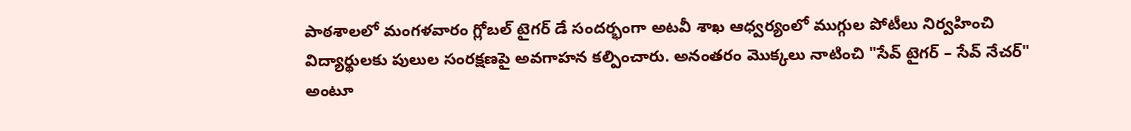పాఠశాలలో మంగళవారం గ్లోబల్ టైగర్ డే సందర్భంగా అటవీ శాఖ ఆధ్వర్యంలో ముగ్గుల పోటీలు నిర్వహించి విద్యార్థులకు పులుల సంరక్షణపై అవగాహన కల్పించారు. అనంతరం మొక్కలు నాటించి "సేవ్ టైగర్ – సేవ్ నేచర్" అంటూ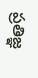ప్రతిజ్ఞ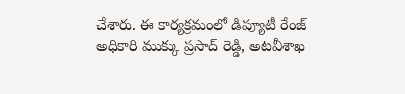చేశారు. ఈ కార్యక్రమంలో డిప్యూటీ రేంజ్ అధికారి ముక్కు ప్రసాద్ రెడ్డి, అటవీశాఖ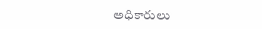అధికారులు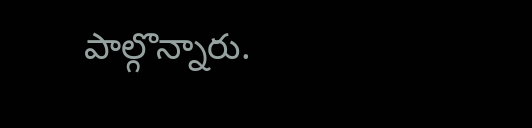పాల్గొన్నారు.